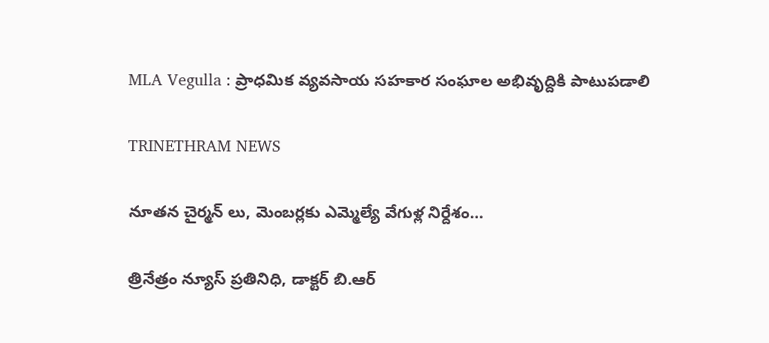MLA Vegulla : ప్రాధమిక వ్యవసాయ సహకార సంఘాల అభివృద్దికి పాటుపడాలి

TRINETHRAM NEWS

నూతన చైర్మన్ లు, మెంబర్లకు ఎమ్మెల్యే వేగుళ్ల నిర్దేశం…

త్రినేత్రం న్యూస్ ప్రతినిధి, డాక్టర్ బి.ఆర్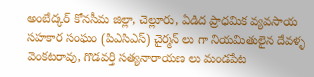అంబేద్కర్ కోనసీమ జిల్లా, చెల్లూరు, ఏడిద ప్రాధమిక వ్యవసాయ సహకార సంఘం (పిఎసిఎస్) చైర్మన్ లు గా నియమితులైన దేవళ్ళ వెంకటరావు, గొడవర్తి సత్యనారాయణ లు మండపేట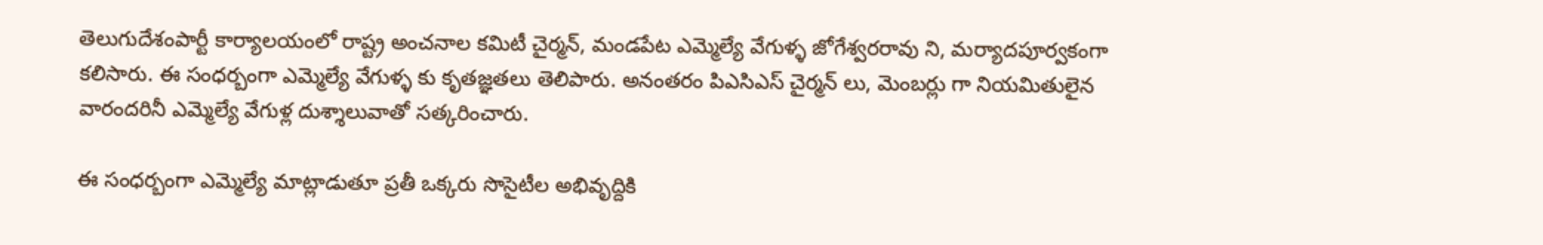తెలుగుదేశంపార్టీ కార్యాలయంలో రాష్ట్ర అంచనాల కమిటీ చైర్మన్, మండపేట ఎమ్మెల్యే వేగుళ్ళ జోగేశ్వరరావు ని, మర్యాదపూర్వకంగా కలిసారు. ఈ సంధర్బంగా ఎమ్మెల్యే వేగుళ్ళ కు కృతజ్ఞతలు తెలిపారు. అనంతరం పిఎసిఎస్ చైర్మన్ లు, మెంబర్లు గా నియమితులైన వారందరినీ ఎమ్మెల్యే వేగుళ్ల దుశ్శాలువాతో సత్కరించారు.

ఈ సంధర్బంగా ఎమ్మెల్యే మాట్లాడుతూ ప్రతీ ఒక్కరు సొసైటీల అభివృద్దికి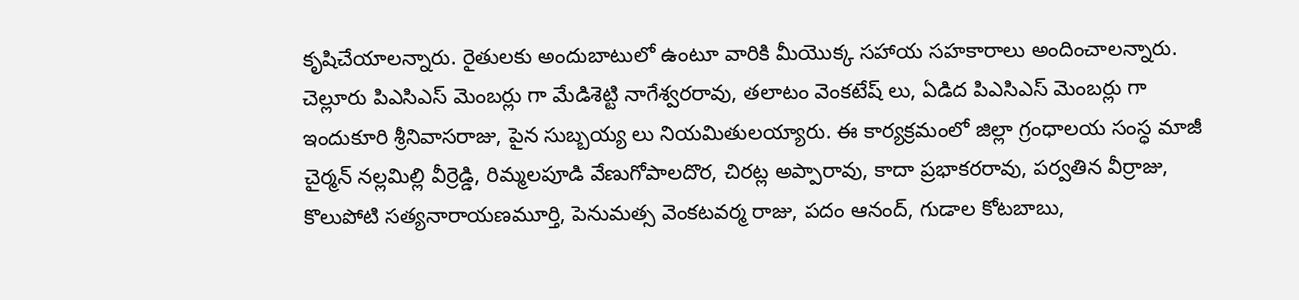కృషిచేయాలన్నారు. రైతులకు అందుబాటులో ఉంటూ వారికి మీయొక్క సహాయ సహకారాలు అందించాలన్నారు. చెల్లూరు పిఎసిఎస్ మెంబర్లు గా మేడిశెట్టి నాగేశ్వరరావు, తలాటం వెంకటేష్ లు, ఏడిద పిఎసిఎస్ మెంబర్లు గా ఇందుకూరి శ్రీనివాసరాజు, పైన సుబ్బయ్య లు నియమితులయ్యారు. ఈ కార్యక్రమంలో జిల్లా గ్రంధాలయ సంస్ధ మాజీ చైర్మన్ నల్లమిల్లి వీర్రెడ్డి, రిమ్మలపూడి వేణుగోపాలదొర, చిరట్ల అప్పారావు, కాదా ప్రభాకరరావు, పర్వతిన వీర్రాజు, కొలుపోటి సత్యనారాయణమూర్తి, పెనుమత్స వెంకటవర్మ రాజు, పదం ఆనంద్, గుడాల కోటబాబు,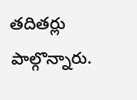తదితర్లు పాల్గొన్నారు.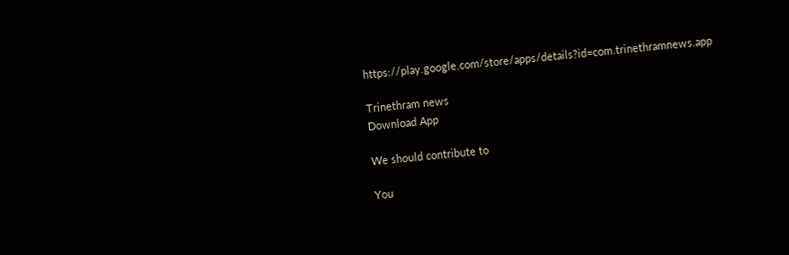https://play.google.com/store/apps/details?id=com.trinethramnews.app

Trinethram news
Download App

We should contribute to

You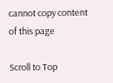cannot copy content of this page

Scroll to Top